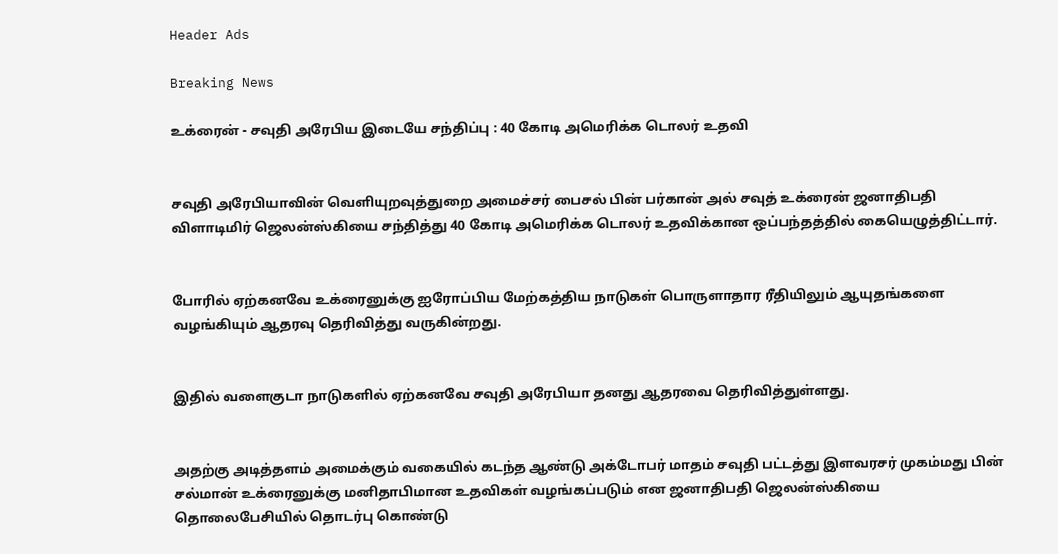Header Ads

Breaking News

உக்ரைன் - சவுதி அரேபிய இடையே சந்திப்பு : 40 கோடி அமெரிக்க டொலர் உதவி


சவுதி அரேபியாவின் வெளியுறவுத்துறை அமைச்சர் பைசல் பின் பர்கான் அல் சவுத் உக்ரைன் ஜனாதிபதி விளாடிமிர் ஜெலன்ஸ்கியை சந்தித்து 40 கோடி அமெரிக்க டொலர் உதவிக்கான ஒப்பந்தத்தில் கையெழுத்திட்டார்.


போரில் ஏற்கனவே உக்ரைனுக்கு ஐரோப்பிய மேற்கத்திய நாடுகள் பொருளாதார ரீதியிலும் ஆயுதங்களை வழங்கியும் ஆதரவு தெரிவித்து வருகின்றது.


இதில் வளைகுடா நாடுகளில் ஏற்கனவே சவுதி அரேபியா தனது ஆதரவை தெரிவித்துள்ளது.


அதற்கு அடித்தளம் அமைக்கும் வகையில் கடந்த ஆண்டு அக்டோபர் மாதம் சவுதி பட்டத்து இளவரசர் முகம்மது பின் சல்மான் உக்ரைனுக்கு மனிதாபிமான உதவிகள் வழங்கப்படும் என ஜனாதிபதி ஜெலன்ஸ்கியை தொலைபேசியில் தொடர்பு கொண்டு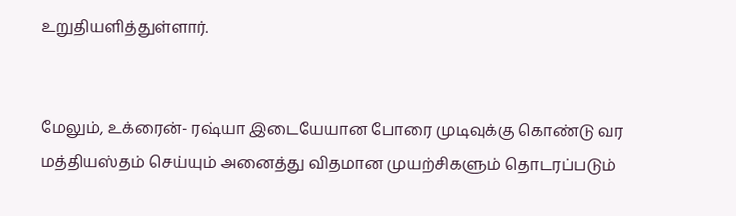உறுதியளித்துள்ளார்.


மேலும், உக்ரைன்- ரஷ்யா இடையேயான போரை முடிவுக்கு கொண்டு வர மத்தியஸ்தம் செய்யும் அனைத்து விதமான முயற்சிகளும் தொடரப்படும்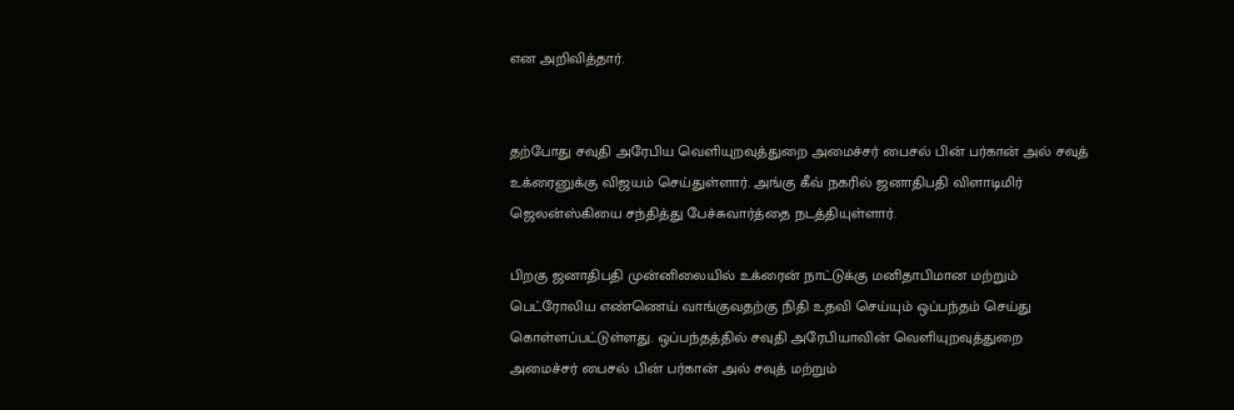என அறிவித்தார்.


தற்போது சவுதி அரேபிய வெளியுறவுத்துறை அமைச்சர் பைசல் பின் பர்கான் அல் சவுத் உக்ரைனுக்கு விஜயம் செய்துள்ளார். அங்கு கீவ் நகரில் ஜனாதிபதி விளாடிமிர் ஜெலன்ஸ்கியை சந்தித்து பேச்சுவார்த்தை நடத்தியுள்ளார்.

பிறகு ஜனாதிபதி முன்னிலையில் உக்ரைன் நாட்டுக்கு மனிதாபிமான மற்றும் பெட்ரோலிய எண்ணெய் வாங்குவதற்கு நிதி உதவி செய்யும் ஒப்பந்தம் செய்து கொள்ளப்பட்டுள்ளது. ஒப்பந்தத்தில் சவுதி அரேபியாவின் வெளியுறவுத்துறை அமைச்சர் பைசல் பின் பர்கான் அல் சவுத் மற்றும்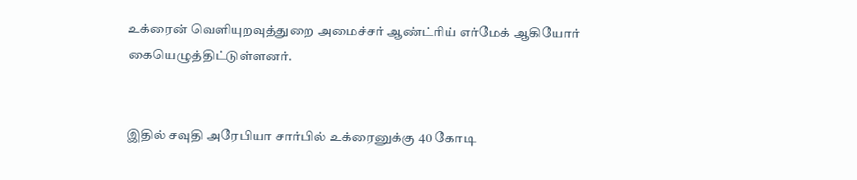உக்ரைன் வெளியுறவுத்துறை அமைச்சர் ஆண்ட்ரிய் எர்மேக் ஆகியோர் கையெழுத்திட்டுள்ளனர்.


இதில் சவுதி அரேபியா சார்பில் உக்ரைனுக்கு 40 கோடி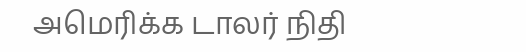அமெரிக்க டாலர் நிதி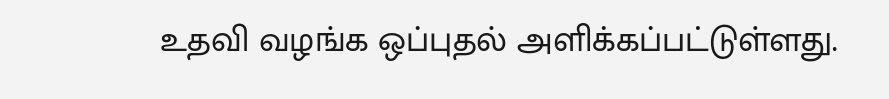உதவி வழங்க ஒப்புதல் அளிக்கப்பட்டுள்ளது.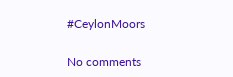#CeylonMoors

No comments